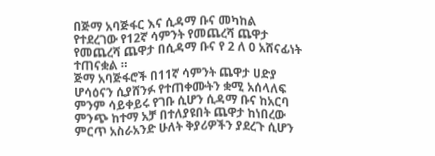በጅማ አባጅፋር እና ሲዳማ ቡና መካከል የተደረገው የ12ኛ ሳምንት የመጨረሻ ጨዋታ የመጨረሻ ጨዋታ በሲዳማ ቡና የ 2 ለ 0 አሸናፊነት ተጠናቋል ።
ጅማ አባጅፋሮች በ11ኛ ሳምንት ጨዋታ ሀድያ ሆሳዕናን ሲያሸንፉ የተጠቀሙትን ቋሚ አሰላለፍ ምንም ሳይቀይሩ የገቡ ሲሆን ሲዳማ ቡና ከአርባ ምንጭ ከተማ አቻ በተለያዩበት ጨዋታ ከነበረው ምርጥ አስራአንድ ሁለት ቅያሪዎችን ያደረጉ ሲሆን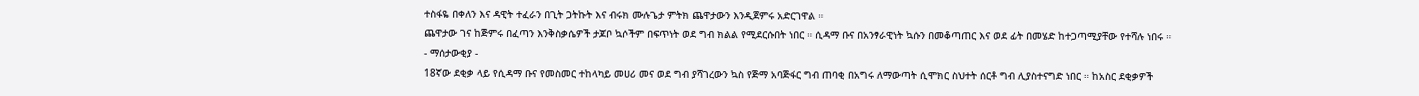ተስፋዬ በቀለን እና ዳዊት ተፈራን በጊት ጋትኩት እና ብሩክ ሙሉጌታ ምትክ ጨዋታውን እንዲጀምሩ አድርገዋል ።
ጨዋታው ገና ከጅምሩ በፈጣን እንቅስቃሴዎች ታጆቦ ኳሶችም በፍጥነት ወደ ግብ ክልል የሚደርሱበት ነበር ። ሲዳማ ቡና በአንፃራዊነት ኳሱን በመቆጣጠር እና ወደ ፊት በመሄድ ከተጋጣሚያቸው የተሻሉ ነበሩ ።
- ማሰታውቂያ -
18ኛው ደቂቃ ላይ የሲዳማ ቡና የመስመር ተከላካይ መሀሪ መና ወደ ግብ ያሻገረውን ኳስ የጅማ አባጅፋር ግብ ጠባቂ በአግሩ ለማውጣት ሲሞክር ስህተት ሰርቶ ግብ ሊያስተናግድ ነበር ። ከአስር ደቂቃዎች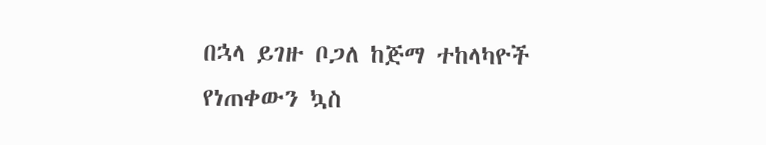በኋላ ይገዙ ቦጋለ ከጅማ ተከላካዮች የነጠቀውን ኳስ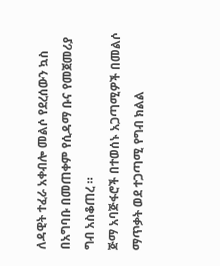ለዳዊት ተፈራ አቀብሎ መልሶ የደረሰውን ኳስ በአግባቡ በመጠቀም የሲዳማ ቡና የመጀመሪያ ግብ አስቆጠረ ።
ጅማ አባጅፋሮች በተወሰኑ አጋጣሚዎች በመልሶ ማጥቃት ወደ ተጋጣሚ የግብ ክልል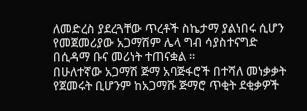ለመድረስ ያደረጓቸው ጥረቶች ስኬታማ ያልነበሩ ሲሆን የመጀመሪያው አጋማሽም ሌላ ግብ ሳያስተናግድ በሲዳማ ቡና መሪነት ተጠናቋል ።
በሁለተኛው አጋማሽ ጅማ አባጅፋሮች በተሻለ መነቃቃት የጀመሩት ቢሆንም ከአጋማሹ ጅማሮ ጥቂት ደቂቃዎች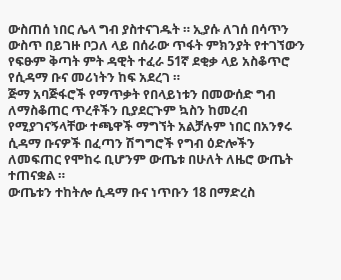ውስጠሰ ነበር ሌላ ግብ ያስተናገዱት ። ኢያሱ ለገሰ በሳጥን ውስጥ በይገዙ ቦጋለ ላይ በሰራው ጥፋት ምክንያት የተገኘውን የፍፁም ቅጣት ምት ዳዊት ተፈራ 51ኛ ደቂቃ ላይ አስቆጥሮ የሲዳማ ቡና መሪነትን ከፍ አደረገ ።
ጅማ አባጅፋሮች የማጥቃት የበላይነቱን በመውሰድ ግብ ለማስቆጠር ጥረቶችን ቢያደርጉም ኳስን ከመረብ የሚያገናኝላቸው ተጫዋች ማግኘት አልቻሉም ነበር በአንፃሩ ሲዳማ ቡናዎች በፈጣን ሽግግሮች የግብ ዕድሎችን ለመፍጠር የሞከሩ ቢሆንም ውጤቱ በሁለት ለዜሮ ውጤት ተጠናቋል ።
ውጤቱን ተከትሎ ሲዳማ ቡና ነጥቡን 18 በማድረስ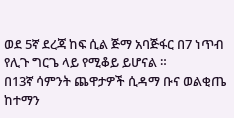ወደ 5ኛ ደረጃ ከፍ ሲል ጅማ አባጅፋር በ7 ነጥብ የሊጉ ግርጌ ላይ የሚቆይ ይሆናል ።
በ13ኛ ሳምንት ጨዋታዎች ሲዳማ ቡና ወልቂጤ ከተማን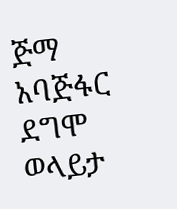ጅማ አባጅፋር ደግሞ ወላይታ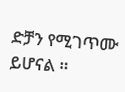ድቻን የሚገጥሙ ይሆናል ።